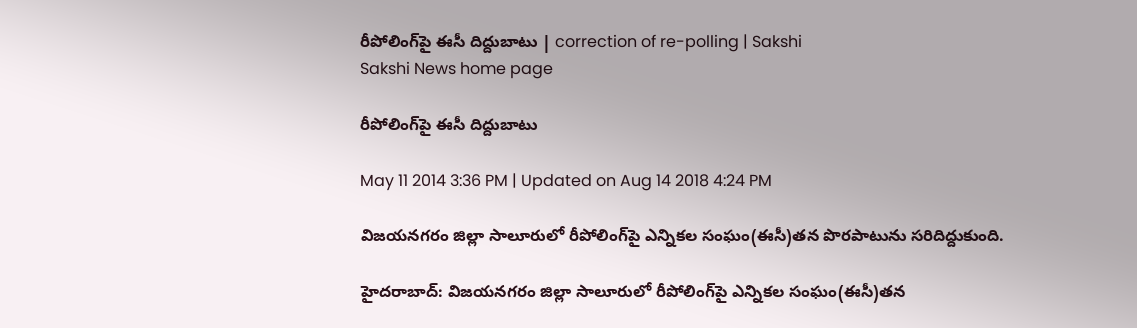రీపోలింగ్‌పై ఈసీ దిద్దుబాటు | correction of re-polling | Sakshi
Sakshi News home page

రీపోలింగ్‌పై ఈసీ దిద్దుబాటు

May 11 2014 3:36 PM | Updated on Aug 14 2018 4:24 PM

విజయనగరం జిల్లా సాలూరులో రీపోలింగ్‌పై ఎన్నికల సంఘం(ఈసీ)తన పొరపాటును సరిదిద్దుకుంది.

హైదరాబాద్: విజయనగరం జిల్లా సాలూరులో రీపోలింగ్‌పై ఎన్నికల సంఘం(ఈసీ)తన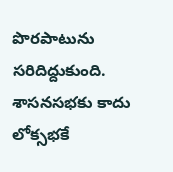పొరపాటును సరిదిద్దుకుంది. శాసనసభకు కాదు లోక్సభకే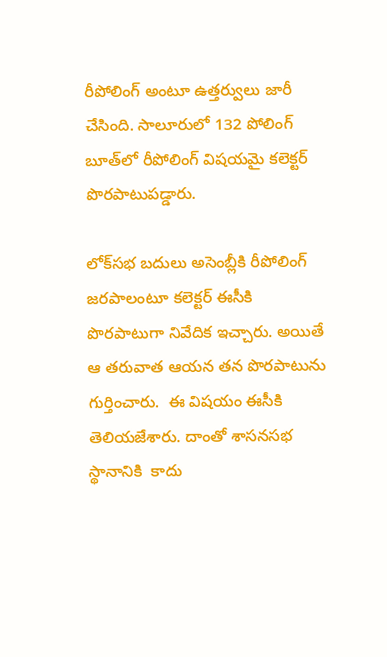రీపోలింగ్‌ అంటూ ఉత్తర్వులు జారీ చేసింది. సాలూరులో 132 పోలింగ్‌ బూత్‌లో రీపోలింగ్‌ విషయమై కలెక్టర్‌ పొరపాటుపడ్డారు.

లోక్‌సభ బదులు అసెంబ్లీకి రీపోలింగ్‌ జరపాలంటూ కలెక్టర్ ఈసీకి పొరపాటుగా నివేదిక ఇచ్చారు. అయితే ఆ తరువాత ఆయన తన పొరపాటును గుర్తించారు.  ఈ విషయం ఈసీకి తెలియజేశారు. దాంతో శాసనసభ స్థానానికి  కాదు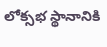లోక్సభ స్థానానికి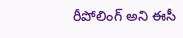రీపోలింగ్‌ అని ఈసీ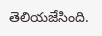తెలియజేసింది.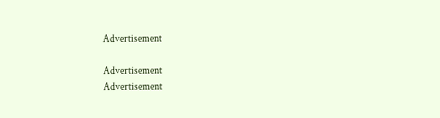Advertisement

Advertisement
Advertisement